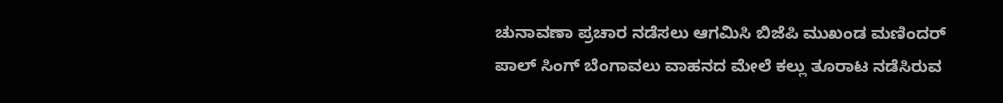ಚುನಾವಣಾ ಪ್ರಚಾರ ನಡೆಸಲು ಆಗಮಿಸಿ ಬಿಜೆಪಿ ಮುಖಂಡ ಮಣಿಂದರ್ ಪಾಲ್ ಸಿಂಗ್ ಬೆಂಗಾವಲು ವಾಹನದ ಮೇಲೆ ಕಲ್ಲು ತೂರಾಟ ನಡೆಸಿರುವ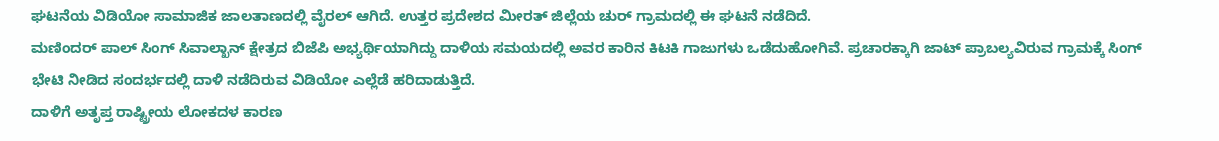ಘಟನೆಯ ವಿಡಿಯೋ ಸಾಮಾಜಿಕ ಜಾಲತಾಣದಲ್ಲಿ ವೈರಲ್ ಆಗಿದೆ. ಉತ್ತರ ಪ್ರದೇಶದ ಮೀರತ್ ಜಿಲ್ಲೆಯ ಚುರ್ ಗ್ರಾಮದಲ್ಲಿ ಈ ಘಟನೆ ನಡೆದಿದೆ.
ಮಣಿಂದರ್ ಪಾಲ್ ಸಿಂಗ್ ಸಿವಾಲ್ಖಾನ್ ಕ್ಷೇತ್ರದ ಬಿಜೆಪಿ ಅಭ್ಯರ್ಥಿಯಾಗಿದ್ದು ದಾಳಿಯ ಸಮಯದಲ್ಲಿ ಅವರ ಕಾರಿನ ಕಿಟಕಿ ಗಾಜುಗಳು ಒಡೆದುಹೋಗಿವೆ. ಪ್ರಚಾರಕ್ಕಾಗಿ ಜಾಟ್ ಪ್ರಾಬಲ್ಯವಿರುವ ಗ್ರಾಮಕ್ಕೆ ಸಿಂಗ್ ಭೇಟಿ ನೀಡಿದ ಸಂದರ್ಭದಲ್ಲಿ ದಾಳಿ ನಡೆದಿರುವ ವಿಡಿಯೋ ಎಲ್ಲೆಡೆ ಹರಿದಾಡುತ್ತಿದೆ.
ದಾಳಿಗೆ ಅತೃಪ್ತ ರಾಷ್ಟ್ರೀಯ ಲೋಕದಳ ಕಾರಣ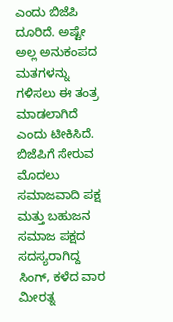ಎಂದು ಬಿಜೆಪಿ ದೂರಿದೆ. ಅಷ್ಟೇ ಅಲ್ಲ ಅನುಕಂಪದ ಮತಗಳನ್ನು ಗಳಿಸಲು ಈ ತಂತ್ರ ಮಾಡಲಾಗಿದೆ ಎಂದು ಟೀಕಿಸಿದೆ.
ಬಿಜೆಪಿಗೆ ಸೇರುವ ಮೊದಲು ಸಮಾಜವಾದಿ ಪಕ್ಷ ಮತ್ತು ಬಹುಜನ ಸಮಾಜ ಪಕ್ಷದ ಸದಸ್ಯರಾಗಿದ್ದ ಸಿಂಗ್, ಕಳೆದ ವಾರ ಮೀರತ್ನ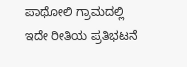ಪಾಥೋಲಿ ಗ್ರಾಮದಲ್ಲಿ ಇದೇ ರೀತಿಯ ಪ್ರತಿಭಟನೆ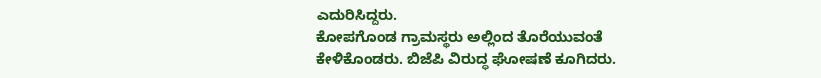ಎದುರಿಸಿದ್ದರು.
ಕೋಪಗೊಂಡ ಗ್ರಾಮಸ್ಥರು ಅಲ್ಲಿಂದ ತೊರೆಯುವಂತೆ ಕೇಳಿಕೊಂಡರು. ಬಿಜೆಪಿ ವಿರುದ್ಧ ಘೋಷಣೆ ಕೂಗಿದರು.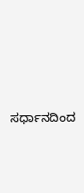ಸರ್ಧಾನದಿಂದ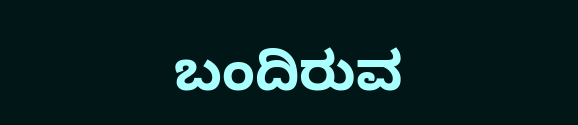ಬಂದಿರುವ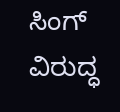ಸಿಂಗ್ ವಿರುದ್ಧ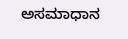ಅಸಮಾಧಾನ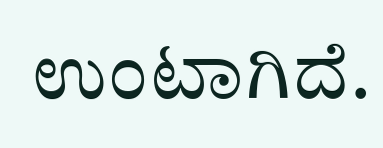ಉಂಟಾಗಿದೆ.